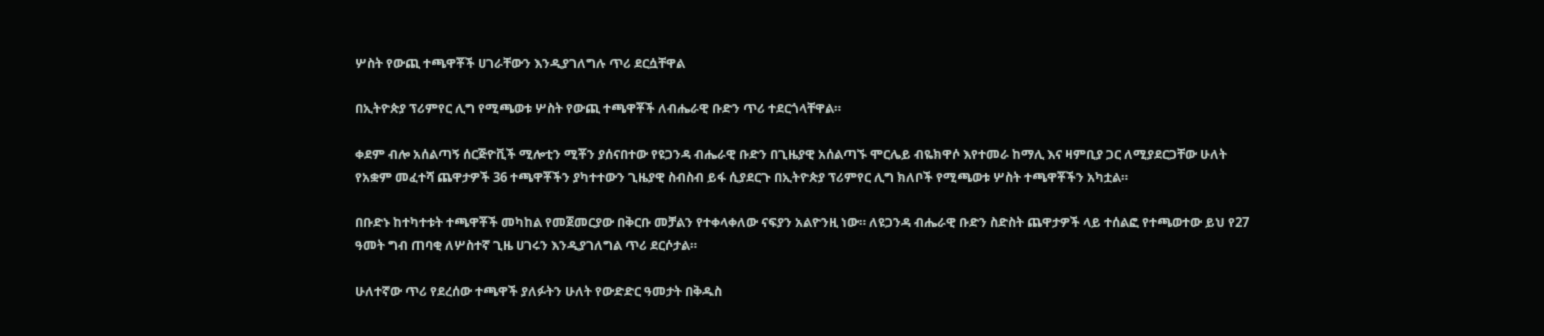ሦስት የውጪ ተጫዋቾች ሀገራቸውን እንዲያገለግሉ ጥሪ ደርሷቸዋል

በኢትዮጵያ ፕሪምየር ሊግ የሚጫወቱ ሦስት የውጪ ተጫዋቾች ለብሔራዊ ቡድን ጥሪ ተደርጎላቸዋል።

ቀደም ብሎ አሰልጣኝ ሰርጅዮቪች ሚሎቲን ሚቾን ያሰናበተው የዩጋንዳ ብሔራዊ ቡድን በጊዜያዊ አሰልጣኙ ሞርሌይ ብዬክዋሶ እየተመራ ከማሊ እና ዛምቢያ ጋር ለሚያደርጋቸው ሁለት የአቋም መፈተሻ ጨዋታዎች 36 ተጫዋቾችን ያካተተውን ጊዜያዊ ስብስብ ይፋ ሲያደርጉ በኢትዮጵያ ፕሪምየር ሊግ ክለቦች የሚጫወቱ ሦስት ተጫዋቾችን አካቷል።

በቡድኑ ከተካተቱት ተጫዋቾች መካከል የመጀመርያው በቅርቡ መቻልን የተቀላቀለው ናፍያን አልዮንዚ ነው። ለዩጋንዳ ብሔራዊ ቡድን ስድስት ጨዋታዎች ላይ ተሰልፎ የተጫወተው ይህ የ27 ዓመት ግብ ጠባቂ ለሦስተኛ ጊዜ ሀገሩን እንዲያገለግል ጥሪ ደርሶታል።

ሁለተኛው ጥሪ የደረሰው ተጫዋች ያለፉትን ሁለት የውድድር ዓመታት በቅዱስ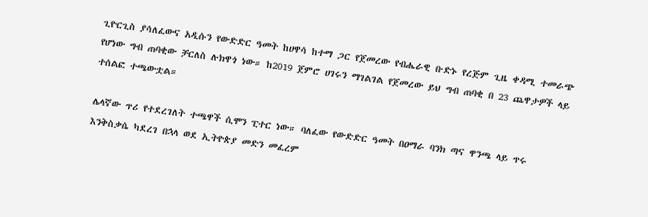ጊዮርጊስ ያሳለፈውና አዲሱን የውድድር ዓመት ከሀዋሳ ከተማ ጋር የጀመረው የብሔራዊ ቡድኑ የረጅም ጊዜ ቀዳሚ ተመራጭ የሆነው ግብ ጠባቂው ቻርለስ ሉክዋጎ ነው። ከ2019 ጀምሮ ሀገሩን ማገልገል የጀመረው ይህ ግብ ጠባቂ በ 23 ጨዋታዎች ላይ ተሰልፎ ተጫውቷል።

ሌላኛው ጥሪ የተደረገለት ተጫዋች ሲሞን ፒተር ነው። ባለፈው የውድድር ዓመት በዐማራ ባንክ ጣና ዋንጫ ላይ ጥሩ እንቅስቃሴ ካደረገ በኋላ ወደ ኢትዮጵያ መድን መፈረም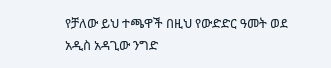የቻለው ይህ ተጫዋች በዚህ የውድድር ዓመት ወደ አዲስ አዳጊው ንግድ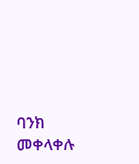ባንክ መቀላቀሉ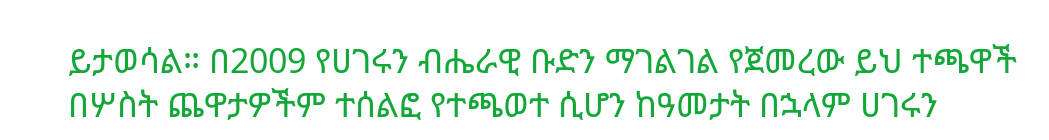ይታወሳል። በ2009 የሀገሩን ብሔራዊ ቡድን ማገልገል የጀመረው ይህ ተጫዋች በሦስት ጨዋታዎችም ተሰልፎ የተጫወተ ሲሆን ከዓመታት በኋላም ሀገሩን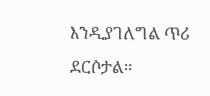እንዲያገለግል ጥሪ ደርሶታል።